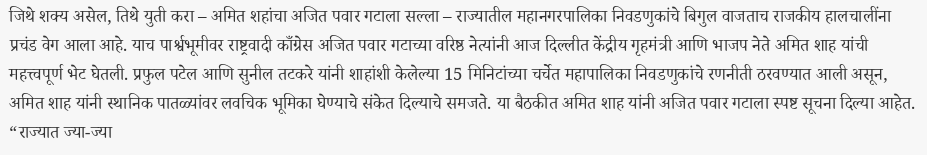जिथे शक्य असेल, तिथे युती करा – अमित शहांचा अजित पवार गटाला सल्ला – राज्यातील महानगरपालिका निवडणुकांचे बिगुल वाजताच राजकीय हालचालींना प्रचंड वेग आला आहे. याच पार्श्वभूमीवर राष्ट्रवादी काँग्रेस अजित पवार गटाच्या वरिष्ठ नेत्यांनी आज दिल्लीत केंद्रीय गृहमंत्री आणि भाजप नेते अमित शाह यांची महत्त्वपूर्ण भेट घेतली. प्रफुल पटेल आणि सुनील तटकरे यांनी शाहांशी केलेल्या 15 मिनिटांच्या चर्चेत महापालिका निवडणुकांचे रणनीती ठरवण्यात आली असून, अमित शाह यांनी स्थानिक पातळ्यांवर लवचिक भूमिका घेण्याचे संकेत दिल्याचे समजते. या बैठकीत अमित शाह यांनी अजित पवार गटाला स्पष्ट सूचना दिल्या आहेत. “राज्यात ज्या-ज्या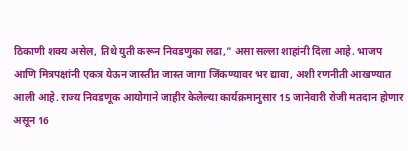ठिकाणी शक्य असेल, तिथे युती करून निवडणुका लढा,” असा सल्ला शाहांनी दिला आहे. भाजप आणि मित्रपक्षांनी एकत्र येऊन जास्तीत जास्त जागा जिंकण्यावर भर द्यावा, अशी रणनीती आखण्यात आली आहे. राज्य निवडणूक आयोगाने जाहीर केलेल्या कार्यक्रमानुसार 15 जानेवारी रोजी मतदान होणार असून 16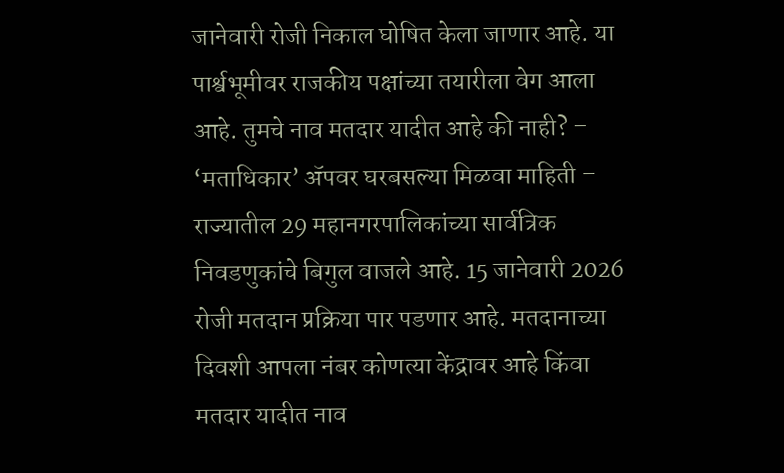जानेवारी रोजी निकाल घोषित केला जाणार आहे. या पार्श्वभूमीवर राजकीय पक्षांच्या तयारीला वेग आला आहे. तुमचे नाव मतदार यादीत आहे की नाही? – ‘मताधिकार’ ॲपवर घरबसल्या मिळवा माहिती – राज्यातील 29 महानगरपालिकांच्या सार्वत्रिक निवडणुकांचे बिगुल वाजले आहे. 15 जानेवारी 2026 रोजी मतदान प्रक्रिया पार पडणार आहे. मतदानाच्या दिवशी आपला नंबर कोणत्या केंद्रावर आहे किंवा मतदार यादीत नाव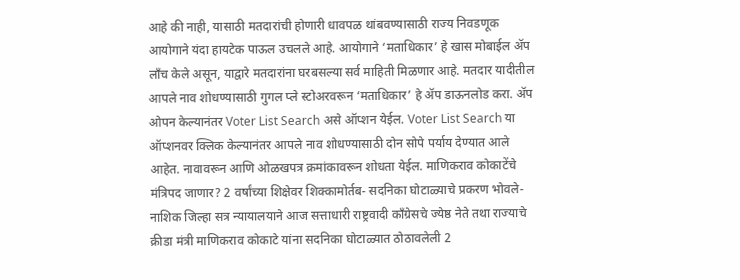आहे की नाही, यासाठी मतदारांची होणारी धावपळ थांबवण्यासाठी राज्य निवडणूक आयोगाने यंदा हायटेक पाऊल उचलले आहे. आयोगाने ‘मताधिकार’ हे खास मोबाईल ॲप लाँच केले असून, याद्वारे मतदारांना घरबसल्या सर्व माहिती मिळणार आहे. मतदार यादीतील आपले नाव शोधण्यासाठी गुगल प्ले स्टोअरवरून ‘मताधिकार’ हे ॲप डाऊनलोड करा. ॲप ओपन केल्यानंतर Voter List Search असे ऑप्शन येईल. Voter List Search या ऑप्शनवर क्लिक केल्यानंतर आपले नाव शोधण्यासाठी दोन सोपे पर्याय देण्यात आले आहेत. नावावरून आणि ओळखपत्र क्रमांकावरून शोधता येईल. माणिकराव कोकाटेंचे मंत्रिपद जाणार? 2 वर्षांच्या शिक्षेवर शिक्कामोर्तब- सदनिका घोटाळ्याचे प्रकरण भोवले- नाशिक जिल्हा सत्र न्यायालयाने आज सत्ताधारी राष्ट्रवादी काँग्रेसचे ज्येष्ठ नेते तथा राज्याचे क्रीडा मंत्री माणिकराव कोकाटे यांना सदनिका घोटाळ्यात ठोठावलेली 2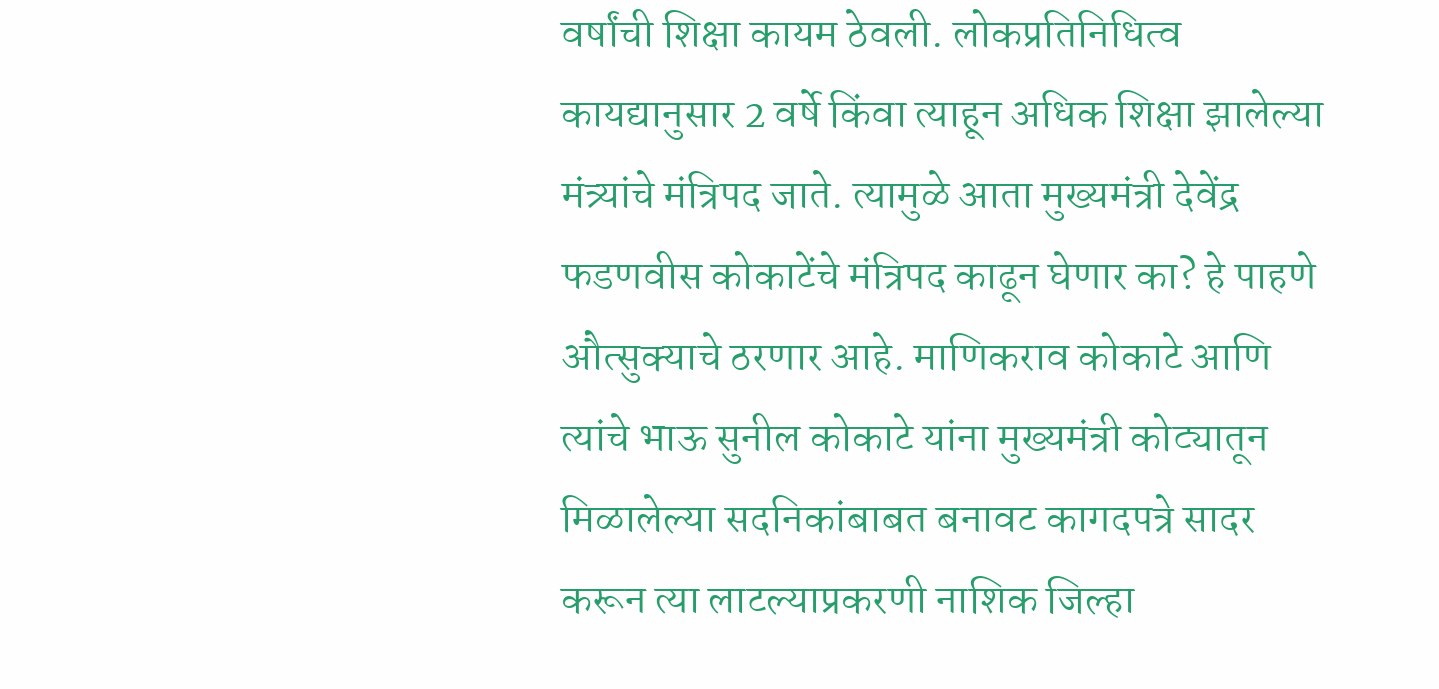वर्षांची शिक्षा कायम ठेवली. लोकप्रतिनिधित्व कायद्यानुसार 2 वर्षे किंवा त्याहून अधिक शिक्षा झालेल्या मंत्र्यांचे मंत्रिपद जाते. त्यामुळे आता मुख्यमंत्री देवेंद्र फडणवीस कोकाटेंचे मंत्रिपद काढून घेणार का? हे पाहणे औत्सुक्याचे ठरणार आहे. माणिकराव कोकाटे आणि त्यांचे भाऊ सुनील कोकाटे यांना मुख्यमंत्री कोट्यातून मिळालेल्या सदनिकांबाबत बनावट कागदपत्रे सादर करून त्या लाटल्याप्रकरणी नाशिक जिल्हा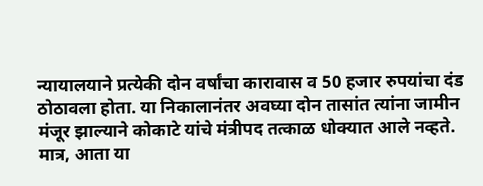न्यायालयाने प्रत्येकी दोन वर्षांचा कारावास व 50 हजार रुपयांचा दंड ठोठावला होता. या निकालानंतर अवघ्या दोन तासांत त्यांना जामीन मंजूर झाल्याने कोकाटे यांचे मंत्रीपद तत्काळ धोक्यात आले नव्हते. मात्र, आता या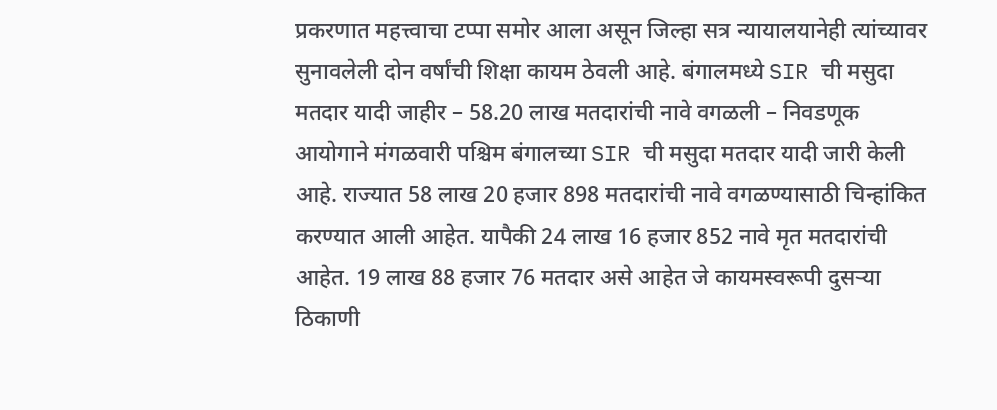प्रकरणात महत्त्वाचा टप्पा समोर आला असून जिल्हा सत्र न्यायालयानेही त्यांच्यावर सुनावलेली दोन वर्षांची शिक्षा कायम ठेवली आहे. बंगालमध्ये SIR ची मसुदा मतदार यादी जाहीर – 58.20 लाख मतदारांची नावे वगळली – निवडणूक आयोगाने मंगळवारी पश्चिम बंगालच्या SIR ची मसुदा मतदार यादी जारी केली आहे. राज्यात 58 लाख 20 हजार 898 मतदारांची नावे वगळण्यासाठी चिन्हांकित करण्यात आली आहेत. यापैकी 24 लाख 16 हजार 852 नावे मृत मतदारांची आहेत. 19 लाख 88 हजार 76 मतदार असे आहेत जे कायमस्वरूपी दुसऱ्या ठिकाणी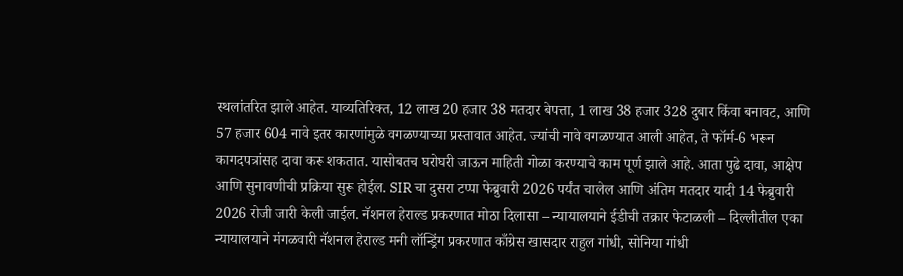स्थलांतरित झाले आहेत. याव्यतिरिक्त, 12 लाख 20 हजार 38 मतदार बेपत्ता, 1 लाख 38 हजार 328 दुबार किंवा बनावट, आणि 57 हजार 604 नावे इतर कारणांमुळे वगळण्याच्या प्रस्तावात आहेत. ज्यांची नावे वगळण्यात आली आहेत, ते फॉर्म-6 भरून कागदपत्रांसह दावा करू शकतात. यासोबतच घरोघरी जाऊन माहिती गोळा करण्याचे काम पूर्ण झाले आहे. आता पुढे दावा, आक्षेप आणि सुनावणीची प्रक्रिया सुरू होईल. SIR चा दुसरा टप्पा फेब्रुवारी 2026 पर्यंत चालेल आणि अंतिम मतदार यादी 14 फेब्रुवारी 2026 रोजी जारी केली जाईल. नॅशनल हेराल्ड प्रकरणात मोठा दिलासा – न्यायालयाने ईडीची तक्रार फेटाळली – दिल्लीतील एका न्यायालयाने मंगळवारी नॅशनल हेराल्ड मनी लॉन्ड्रिंग प्रकरणात काँग्रेस खासदार राहुल गांधी, सोनिया गांधी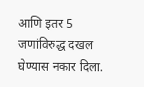आणि इतर 5 जणांविरुद्ध दखल घेण्यास नकार दिला.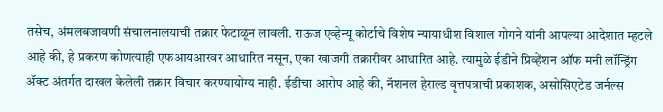तसेच, अंमलबजावणी संचालनालयाची तक्रार फेटाळून लावली. राऊज एव्हेन्यू कोर्टाचे विशेष न्यायाधीश विशाल गोगने यांनी आपल्या आदेशात म्हटले आहे की, हे प्रकरण कोणत्याही एफआयआरवर आधारित नसून, एका खाजगी तक्रारीवर आधारित आहे. त्यामुळे ईडीने प्रिव्हेंशन ऑफ मनी लॉन्ड्रिंग ॲक्ट अंतर्गत दाखल केलेली तक्रार विचार करण्यायोग्य नाही. ईडीचा आरोप आहे की, नॅशनल हेराल्ड वृत्तपत्राची प्रकाशक, असोसिएटेड जर्नल्स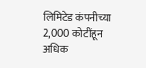लिमिटेड कंपनीच्या 2,000 कोटींहून अधिक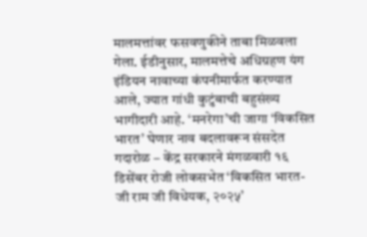मालमत्तांवर फसवणुकीने ताबा मिळवला गेला. ईडीनुसार, मालमत्तेचे अधिग्रहण यंग इंडियन नावाच्या कंपनीमार्फत करण्यात आले, ज्यात गांधी कुटुंबाची बहुसंख्य भागीदारी आहे. ‘मनरेगा’ची जागा ‘विकसित भारत’ घेणार नाव बदलावरून संसदेत गदारोळ – केंद्र सरकारने मंगळवारी १६ डिसेंबर रोजी लोकसभेत ‘विकसित भारत-जी राम जी विधेयक, २०२५’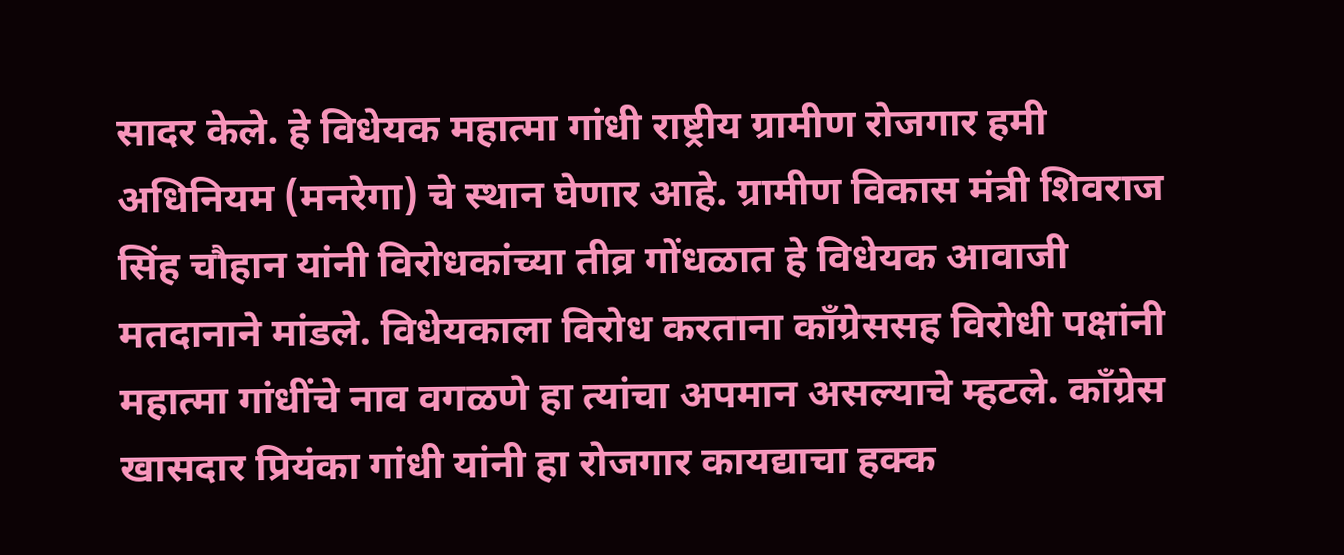सादर केले. हे विधेयक महात्मा गांधी राष्ट्रीय ग्रामीण रोजगार हमी अधिनियम (मनरेगा) चे स्थान घेणार आहे. ग्रामीण विकास मंत्री शिवराज सिंह चौहान यांनी विरोधकांच्या तीव्र गोंधळात हे विधेयक आवाजी मतदानाने मांडले. विधेयकाला विरोध करताना काँग्रेससह विरोधी पक्षांनी महात्मा गांधींचे नाव वगळणे हा त्यांचा अपमान असल्याचे म्हटले. काँग्रेस खासदार प्रियंका गांधी यांनी हा रोजगार कायद्याचा हक्क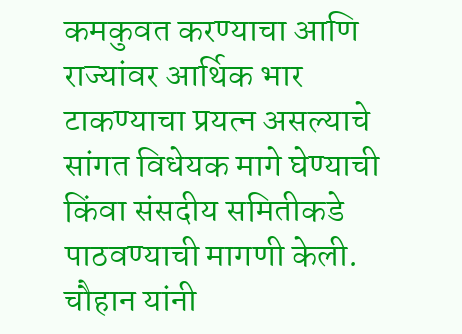कमकुवत करण्याचा आणि राज्यांवर आर्थिक भार टाकण्याचा प्रयत्न असल्याचे सांगत विधेयक मागे घेण्याची किंवा संसदीय समितीकडे पाठवण्याची मागणी केली. चौहान यांनी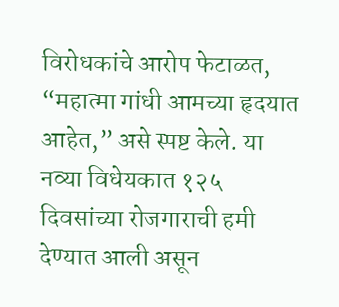विरोधकांचे आरोप फेटाळत, “महात्मा गांधी आमच्या हृदयात आहेत,” असे स्पष्ट केले. या नव्या विधेयकात १२५ दिवसांच्या रोजगाराची हमी देण्यात आली असून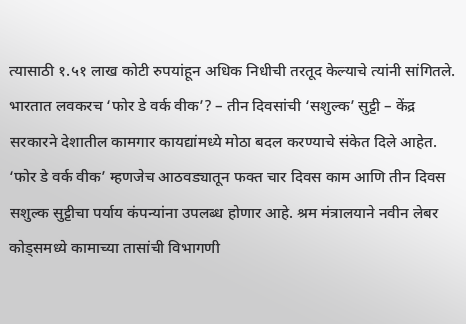त्यासाठी १.५१ लाख कोटी रुपयांहून अधिक निधीची तरतूद केल्याचे त्यांनी सांगितले. भारतात लवकरच ‘फोर डे वर्क वीक’? – तीन दिवसांची ‘सशुल्क’ सुट्टी – केंद्र सरकारने देशातील कामगार कायद्यांमध्ये मोठा बदल करण्याचे संकेत दिले आहेत. ‘फोर डे वर्क वीक’ म्हणजेच आठवड्यातून फक्त चार दिवस काम आणि तीन दिवस सशुल्क सुट्टीचा पर्याय कंपन्यांना उपलब्ध होणार आहे. श्रम मंत्रालयाने नवीन लेबर कोड्समध्ये कामाच्या तासांची विभागणी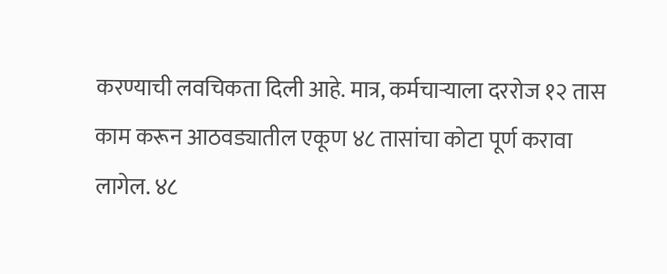करण्याची लवचिकता दिली आहे. मात्र, कर्मचाऱ्याला दररोज १२ तास काम करून आठवड्यातील एकूण ४८ तासांचा कोटा पूर्ण करावा लागेल. ४८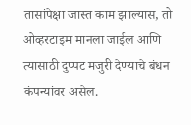तासांपेक्षा जास्त काम झाल्यास, तो ओव्हरटाइम मानला जाईल आणि त्यासाठी दुप्पट मजुरी देण्याचे बंधन कंपन्यांवर असेल.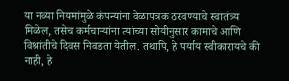या नव्या नियमांमुळे कंपन्यांना वेळापत्रक ठरवण्याचे स्वातंत्र्य मिळेल, तसेच कर्मचाऱ्यांना त्यांच्या सोयीनुसार कामाचे आणि विश्रांतीचे दिवस निवडता येतील. तथापि, हे पर्याय स्वीकारायचे की नाही, हे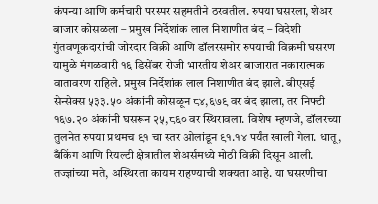कंपन्या आणि कर्मचारी परस्पर सहमतीने ठरवतील. रुपया घसरला, शेअर बाजार कोसळला – प्रमुख निर्देशांक लाल निशाणीत बंद – विदेशी गुंतवणूकदारांची जोरदार विक्री आणि डॉलरसमोर रुपयाची विक्रमी घसरण यामुळे मंगळवारी १६ डिसेंबर रोजी भारतीय शेअर बाजारात नकारात्मक वातावरण राहिले. प्रमुख निर्देशांक लाल निशाणीत बंद झाले. बीएसई सेन्सेक्स ५३३.५० अंकांनी कोसळून ८४,६७९ वर बंद झाला, तर निफ्टी १६७.२० अंकांनी घसरून २५,८६० वर स्थिरावला. विशेष म्हणजे, डॉलरच्या तुलनेत रुपया प्रथमच ९१ चा स्तर ओलांडून ९१.१४ पर्यंत खाली गेला. धातू, बँकिंग आणि रियल्टी क्षेत्रातील शेअर्समध्ये मोठी विक्री दिसून आली. तज्ज्ञांच्या मते, अस्थिरता कायम राहण्याची शक्यता आहे. या घसरणीचा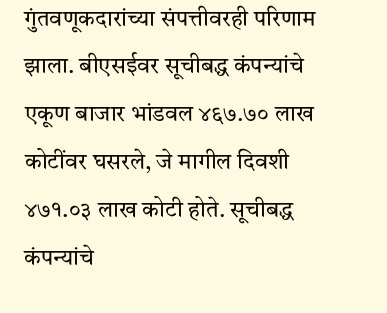गुंतवणूकदारांच्या संपत्तीवरही परिणाम झाला. बीएसईवर सूचीबद्ध कंपन्यांचे एकूण बाजार भांडवल ४६७.७० लाख कोटींवर घसरले, जे मागील दिवशी ४७१.०३ लाख कोटी होते. सूचीबद्ध कंपन्यांचे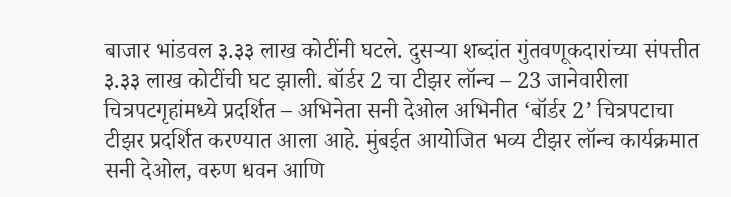बाजार भांडवल ३.३३ लाख कोटींनी घटले. दुसऱ्या शब्दांत गुंतवणूकदारांच्या संपत्तीत ३.३३ लाख कोटींची घट झाली. बॉर्डर 2 चा टीझर लॉन्च – 23 जानेवारीला चित्रपटगृहांमध्ये प्रदर्शित – अभिनेता सनी देओल अभिनीत ‘बॉर्डर 2’ चित्रपटाचा टीझर प्रदर्शित करण्यात आला आहे. मुंबईत आयोजित भव्य टीझर लॉन्च कार्यक्रमात सनी देओल, वरुण धवन आणि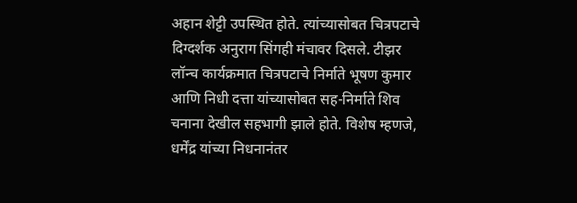अहान शेट्टी उपस्थित होते. त्यांच्यासोबत चित्रपटाचे दिग्दर्शक अनुराग सिंगही मंचावर दिसले. टीझर लॉन्च कार्यक्रमात चित्रपटाचे निर्माते भूषण कुमार आणि निधी दत्ता यांच्यासोबत सह-निर्माते शिव चनाना देखील सहभागी झाले होते. विशेष म्हणजे, धर्मेंद्र यांच्या निधनानंतर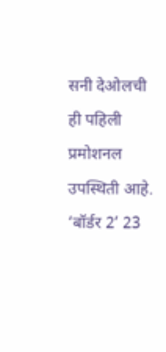सनी देओलची ही पहिली प्रमोशनल उपस्थिती आहे. ‘बॉर्डर 2’ 23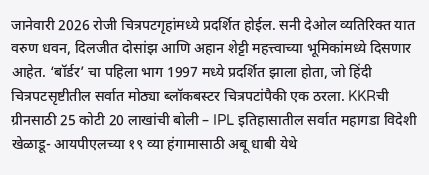जानेवारी 2026 रोजी चित्रपटगृहांमध्ये प्रदर्शित होईल. सनी देओल व्यतिरिक्त यात वरुण धवन, दिलजीत दोसांझ आणि अहान शेट्टी महत्त्वाच्या भूमिकांमध्ये दिसणार आहेत. ‘बॉर्डर’ चा पहिला भाग 1997 मध्ये प्रदर्शित झाला होता, जो हिंदी चित्रपटसृष्टीतील सर्वात मोठ्या ब्लॉकबस्टर चित्रपटांपैकी एक ठरला. KKRची ग्रीनसाठी 25 कोटी 20 लाखांची बोली – IPL इतिहासातील सर्वात महागडा विदेशी खेळाडू- आयपीएलच्या १९ व्या हंगामासाठी अबू धाबी येथे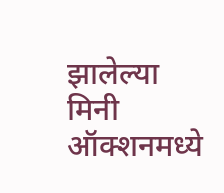झालेल्या मिनी ऑक्शनमध्ये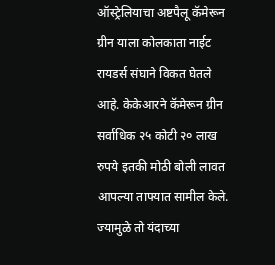ऑस्ट्रेलियाचा अष्टपैलू कॅमेरून ग्रीन याला कोलकाता नाईट रायडर्स संघाने विकत घेतले आहे. केकेआरने कॅमेरून ग्रीन सर्वाधिक २५ कोटी २० लाख रुपये इतकी मोठी बोली लावत आपल्या ताफ्यात सामील केले. ज्यामुळे तो यंदाच्या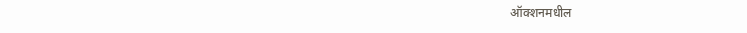ऑक्शनमधील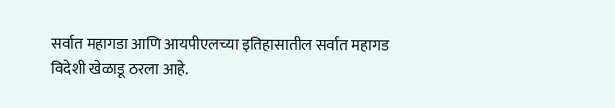सर्वात महागडा आणि आयपीएलच्या इतिहासातील सर्वात महागड विदेशी खेळाडू ठरला आहे.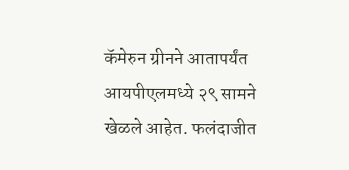कॅमेरुन ग्रीनने आतापर्यंत आयपीएलमध्ये २९ सामने खेळले आहेत. फलंदाजीत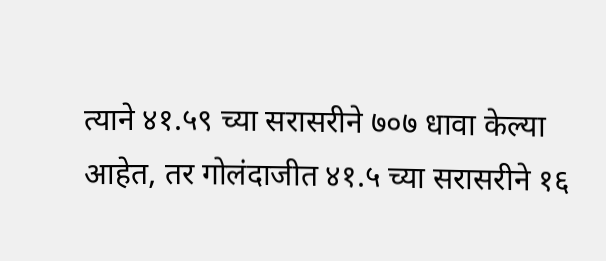त्याने ४१.५९ च्या सरासरीने ७०७ धावा केल्या आहेत, तर गोलंदाजीत ४१.५ च्या सरासरीने १६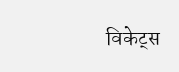विकेट्स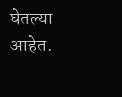घेतल्या आहेत.